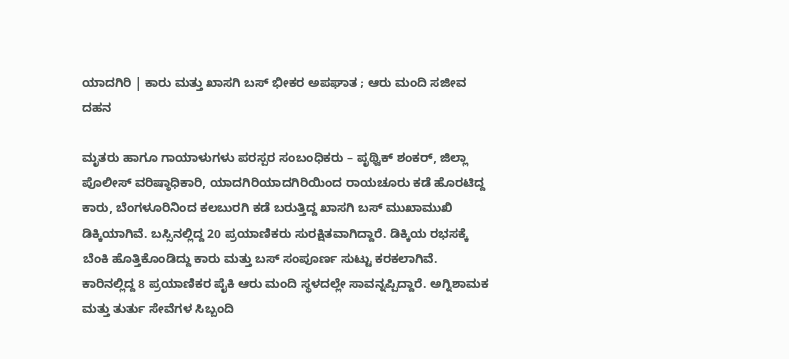ಯಾದಗಿರಿ | ಕಾರು ಮತ್ತು ಖಾಸಗಿ ಬಸ್‌‍ ಭೀಕರ ಅಪಘಾತ ; ಆರು ಮಂದಿ ಸಜೀವ ದಹನ

ಮೃತರು ಹಾಗೂ ಗಾಯಾಳುಗಳು ಪರಸ್ಪರ ಸಂಬಂಧಿಕರು – ಪೃಥ್ವಿಕ್ ಶಂಕರ್, ಜಿಲ್ಲಾ ಪೊಲೀಸ್ ವರಿಷ್ಠಾಧಿಕಾರಿ, ಯಾದಗಿರಿಯಾದಗಿರಿಯಿಂದ ರಾಯಚೂರು ಕಡೆ ಹೊರಟಿದ್ದ ಕಾರು, ಬೆಂಗಳೂರಿನಿಂದ ಕಲಬುರಗಿ ಕಡೆ ಬರುತ್ತಿದ್ದ ಖಾಸಗಿ ಬಸ್ ಮುಖಾಮುಖಿ ಡಿಕ್ಕಿಯಾಗಿವೆ. ಬಸ್ಸಿನಲ್ಲಿದ್ದ 20 ಪ್ರಯಾಣಿಕರು ಸುರಕ್ಷಿತವಾಗಿದ್ದಾರೆ. ಡಿಕ್ಕಿಯ ರಭಸಕ್ಕೆ ಬೆಂಕಿ ಹೊತ್ತಿಕೊಂಡಿದ್ದು ಕಾರು ಮತ್ತು ಬಸ್ ಸಂಪೂರ್ಣ ಸುಟ್ಟು ಕರಕಲಾಗಿವೆ. ಕಾರಿನಲ್ಲಿದ್ದ 8 ಪ್ರಯಾಣಿಕರ ಪೈಕಿ ಆರು ಮಂದಿ ಸ್ಥಳದಲ್ಲೇ ಸಾವನ್ನಪ್ಪಿದ್ದಾರೆ. ಅಗ್ನಿಶಾಮಕ ಮತ್ತು ತುರ್ತು ಸೇವೆಗಳ ಸಿಬ್ಬಂದಿ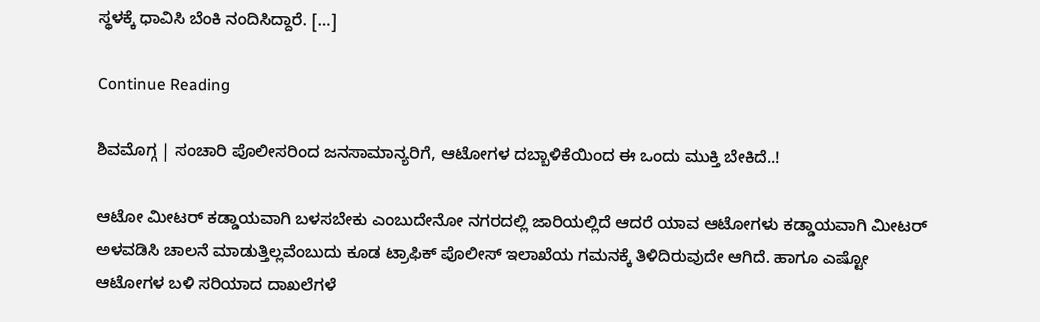ಸ್ಥಳಕ್ಕೆ ಧಾವಿಸಿ ಬೆಂಕಿ ನಂದಿಸಿದ್ದಾರೆ. […]

Continue Reading

ಶಿವಮೊಗ್ಗ | ಸಂಚಾರಿ ಪೊಲೀಸರಿಂದ ಜನಸಾಮಾನ್ಯರಿಗೆ, ಆಟೋಗಳ ದಬ್ಬಾಳಿಕೆಯಿಂದ ಈ ಒಂದು ಮುಕ್ತಿ ಬೇಕಿದೆ..!

ಆಟೋ ಮೀಟರ್ ಕಡ್ಡಾಯವಾಗಿ ಬಳಸಬೇಕು ಎಂಬುದೇನೋ ನಗರದಲ್ಲಿ ಜಾರಿಯಲ್ಲಿದೆ ಆದರೆ ಯಾವ ಆಟೋಗಳು ಕಡ್ಡಾಯವಾಗಿ ಮೀಟರ್ ಅಳವಡಿಸಿ ಚಾಲನೆ ಮಾಡುತ್ತಿಲ್ಲವೆಂಬುದು ಕೂಡ ಟ್ರಾಫಿಕ್ ಪೊಲೀಸ್ ಇಲಾಖೆಯ ಗಮನಕ್ಕೆ ತಿಳಿದಿರುವುದೇ ಆಗಿದೆ. ಹಾಗೂ ಎಷ್ಟೋ ಆಟೋಗಳ ಬಳಿ ಸರಿಯಾದ ದಾಖಲೆಗಳೆ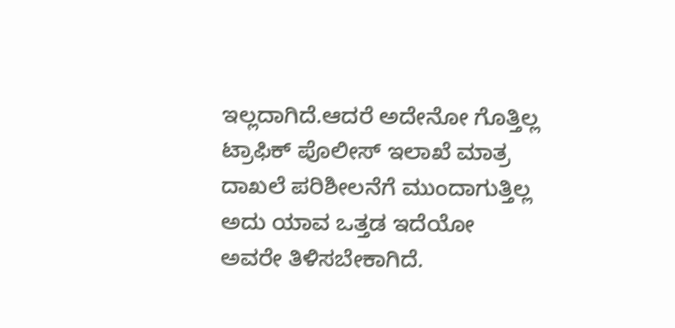ಇಲ್ಲದಾಗಿದೆ.ಆದರೆ ಅದೇನೋ ಗೊತ್ತಿಲ್ಲ ಟ್ರಾಫಿಕ್ ಪೊಲೀಸ್ ಇಲಾಖೆ ಮಾತ್ರ ದಾಖಲೆ ಪರಿಶೀಲನೆಗೆ ಮುಂದಾಗುತ್ತಿಲ್ಲ ಅದು ಯಾವ ಒತ್ತಡ ಇದೆಯೋ ಅವರೇ ತಿಳಿಸಬೇಕಾಗಿದೆ.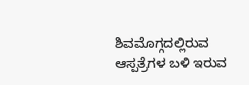ಶಿವಮೊಗ್ಗದಲ್ಲಿರುವ ಆಸ್ಪತ್ರೆಗಳ ಬಳಿ ಇರುವ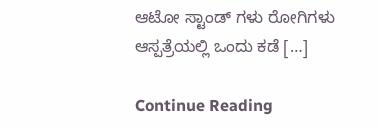ಆಟೋ ಸ್ಟಾಂಡ್ ಗಳು ರೋಗಿಗಳು ಆಸ್ಪತ್ರೆಯಲ್ಲಿ ಒಂದು ಕಡೆ […]

Continue Reading